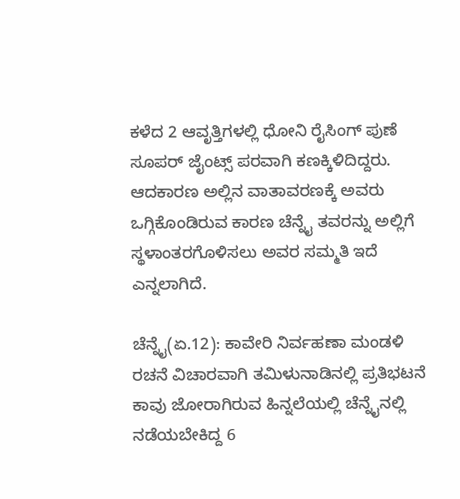ಕಳೆದ 2 ಆವೃತ್ತಿಗಳಲ್ಲಿ ಧೋನಿ ರೈಸಿಂಗ್ ಪುಣೆ ಸೂಪರ್ ಜೈಂಟ್ಸ್ ಪರವಾಗಿ ಕಣಕ್ಕಿಳಿದಿದ್ದರು. ಆದಕಾರಣ ಅಲ್ಲಿನ ವಾತಾವರಣಕ್ಕೆ ಅವರು ಒಗ್ಗಿಕೊಂಡಿರುವ ಕಾರಣ ಚೆನ್ನೈ ತವರನ್ನು ಅಲ್ಲಿಗೆ ಸ್ಥಳಾಂತರಗೊಳಿಸಲು ಅವರ ಸಮ್ಮತಿ ಇದೆ ಎನ್ನಲಾಗಿದೆ.

ಚೆನ್ನೈ(ಏ.12): ಕಾವೇರಿ ನಿರ್ವಹಣಾ ಮಂಡಳಿ ರಚನೆ ವಿಚಾರವಾಗಿ ತಮಿಳುನಾಡಿನಲ್ಲಿ ಪ್ರತಿಭಟನೆ ಕಾವು ಜೋರಾಗಿರುವ ಹಿನ್ನಲೆಯಲ್ಲಿ ಚೆನ್ನೈನಲ್ಲಿ ನಡೆಯಬೇಕಿದ್ದ 6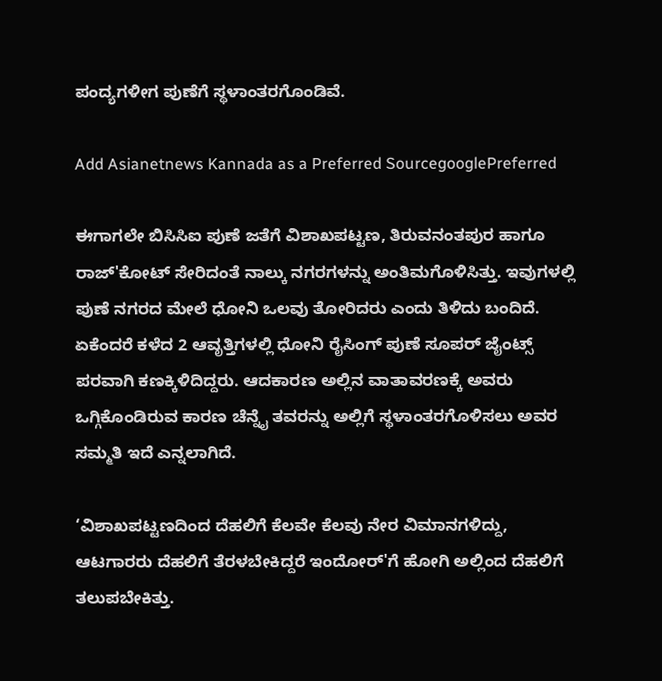ಪಂದ್ಯಗಳೀಗ ಪುಣೆಗೆ ಸ್ಥಳಾಂತರಗೊಂಡಿವೆ.

Add Asianetnews Kannada as a Preferred SourcegooglePreferred

ಈಗಾಗಲೇ ಬಿಸಿಸಿಐ ಪುಣೆ ಜತೆಗೆ ವಿಶಾಖಪಟ್ಟಣ, ತಿರುವನಂತಪುರ ಹಾಗೂ ರಾಜ್‌'ಕೋಟ್ ಸೇರಿದಂತೆ ನಾಲ್ಕು ನಗರಗಳನ್ನು ಅಂತಿಮಗೊಳಿಸಿತ್ತು. ಇವುಗಳಲ್ಲಿ ಪುಣೆ ನಗರದ ಮೇಲೆ ಧೋನಿ ಒಲವು ತೋರಿದರು ಎಂದು ತಿಳಿದು ಬಂದಿದೆ. ಏಕೆಂದರೆ ಕಳೆದ 2 ಆವೃತ್ತಿಗಳಲ್ಲಿ ಧೋನಿ ರೈಸಿಂಗ್ ಪುಣೆ ಸೂಪರ್ ಜೈಂಟ್ಸ್ ಪರವಾಗಿ ಕಣಕ್ಕಿಳಿದಿದ್ದರು. ಆದಕಾರಣ ಅಲ್ಲಿನ ವಾತಾವರಣಕ್ಕೆ ಅವರು ಒಗ್ಗಿಕೊಂಡಿರುವ ಕಾರಣ ಚೆನ್ನೈ ತವರನ್ನು ಅಲ್ಲಿಗೆ ಸ್ಥಳಾಂತರಗೊಳಿಸಲು ಅವರ ಸಮ್ಮತಿ ಇದೆ ಎನ್ನಲಾಗಿದೆ.

‘ವಿಶಾಖಪಟ್ಟಣದಿಂದ ದೆಹಲಿಗೆ ಕೆಲವೇ ಕೆಲವು ನೇರ ವಿಮಾನಗಳಿದ್ದು, ಆಟಗಾರರು ದೆಹಲಿಗೆ ತೆರಳಬೇಕಿದ್ದರೆ ಇಂದೋರ್'ಗೆ ಹೋಗಿ ಅಲ್ಲಿಂದ ದೆಹಲಿಗೆ ತಲುಪಬೇಕಿತ್ತು.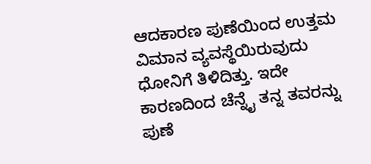ಆದಕಾರಣ ಪುಣೆಯಿಂದ ಉತ್ತಮ ವಿಮಾನ ವ್ಯವಸ್ಥೆಯಿರುವುದು ಧೋನಿಗೆ ತಿಳಿದಿತ್ತು. ಇದೇ ಕಾರಣದಿಂದ ಚೆನ್ನೈ ತನ್ನ ತವರನ್ನು ಪುಣೆ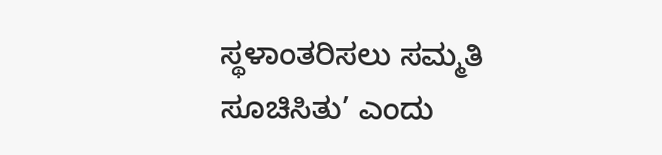ಸ್ಥಳಾಂತರಿಸಲು ಸಮ್ಮತಿ ಸೂಚಿಸಿತು’ ಎಂದು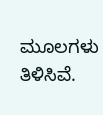ಮೂಲಗಳು ತಿಳಿಸಿವೆ.